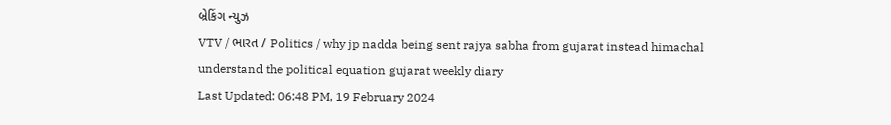બ્રેકિંગ ન્યુઝ
VTV / ભારત / Politics / why jp nadda being sent rajya sabha from gujarat instead himachal understand the political equation gujarat weekly diary
Last Updated: 06:48 PM, 19 February 2024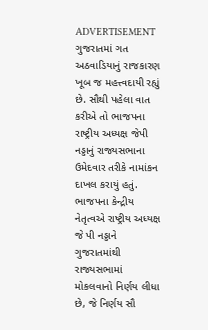ADVERTISEMENT
ગુજરાતમાં ગત અઠવાડિયાનું રાજકારણ ખૂબ જ મહત્ત્વદાયી રહ્યું છે. સૌથી પહેલા વાત કરીએ તો ભાજપના રાષ્ટ્રીય અધ્યક્ષ જેપી નડ્ડાનું રાજ્યસભાના ઉમેદવાર તરીકે નામાંકન દાખલ કરાયું હતું. ભાજપના કેન્દ્રીય નેતૃત્વએ રાષ્ટ્રીય અધ્યક્ષ જે પી નડ્ડાને ગુજરાતમાંથી રાજ્યસભામાં મોકલવાનો નિર્ણય લીધા છે, જે નિર્ણય સૌ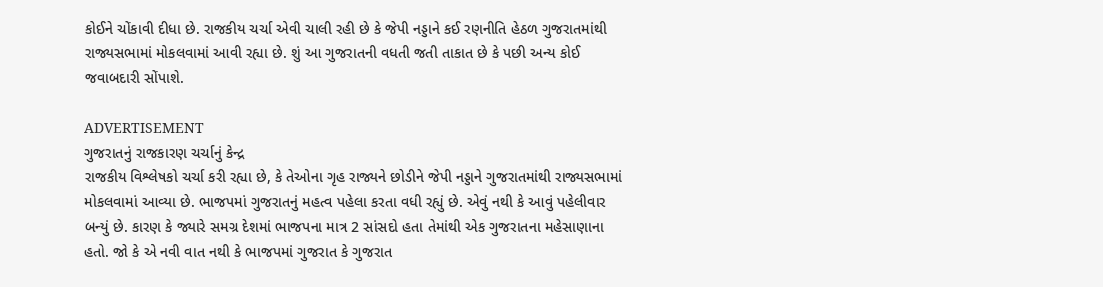કોઈને ચોંકાવી દીધા છે. રાજકીય ચર્ચા એવી ચાલી રહી છે કે જેપી નડ્ડાને કઈ રણનીતિ હેઠળ ગુજરાતમાંથી રાજ્યસભામાં મોકલવામાં આવી રહ્યા છે. શું આ ગુજરાતની વધતી જતી તાકાત છે કે પછી અન્ય કોઈ જવાબદારી સોંપાશે.

ADVERTISEMENT
ગુજરાતનું રાજકારણ ચર્ચાનું કેન્દ્ર
રાજકીય વિશ્લેષકો ચર્ચા કરી રહ્યા છે, કે તેઓના ગૃહ રાજ્યને છોડીને જેપી નડ્ડાને ગુજરાતમાંથી રાજ્યસભામાં મોકલવામાં આવ્યા છે. ભાજપમાં ગુજરાતનું મહત્વ પહેલા કરતા વધી રહ્યું છે. એવું નથી કે આવું પહેલીવાર બન્યું છે. કારણ કે જ્યારે સમગ્ર દેશમાં ભાજપના માત્ર 2 સાંસદો હતા તેમાંથી એક ગુજરાતના મહેસાણાના હતો. જો કે એ નવી વાત નથી કે ભાજપમાં ગુજરાત કે ગુજરાત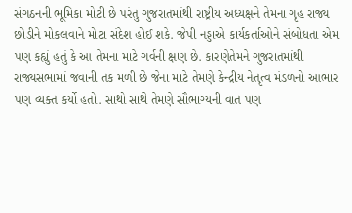સંગઠનની ભૂમિકા મોટી છે પરંતુ ગુજરાતમાંથી રાષ્ટ્રીય અધ્યક્ષને તેમના ગૃહ રાજ્ય છોડીને મોકલવાને મોટા સંદેશ હોઈ શકે. જેપી નડ્ડાએ કાર્યકર્તાઓને સંબોધતા એમ પણ કહ્યું હતું કે આ તેમના માટે ગર્વની ક્ષણ છે. કારણેતેમને ગુજરાતમાંથી રાજ્યસભામાં જવાની તક મળી છે જેના માટે તેમણે કેન્દ્રીય નેતૃત્વ મંડળનો આભાર પણ વ્યક્ત કર્યો હતો. સાથો સાથે તેમણે સૌભાગ્યની વાત પણ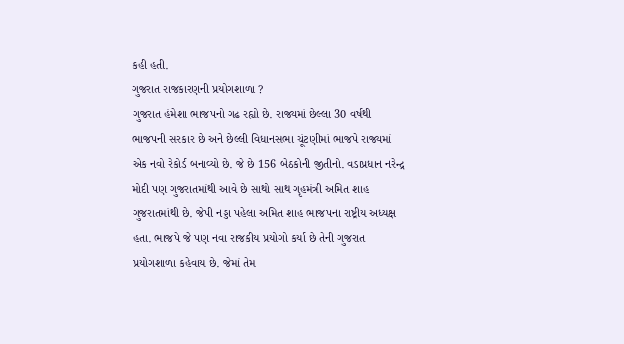કહી હતી.
ગુજરાત રાજકારણની પ્રયોગશાળા ?
ગુજરાત હંમેશા ભાજપનો ગઢ રહ્યો છે. રાજ્યમાં છેલ્લા 30 વર્ષથી ભાજપની સરકાર છે અને છેલ્લી વિધાનસભા ચૂંટણીમાં ભાજપે રાજ્યમાં એક નવો રેકોર્ડ બનાવ્યો છે. જે છે 156 બેઠકોની જીતીનો. વડાપ્રધાન નરેન્દ્ર મોદી પણ ગુજરાતમાંથી આવે છે સાથો સાથ ગૃહમંત્રી અમિત શાહ ગુજરાતમાંથી છે. જેપી નડ્ડા પહેલા અમિત શાહ ભાજપના રાષ્ટ્રીય અધ્યક્ષ હતા. ભાજપે જે પણ નવા રાજકીય પ્રયોગો કર્યા છે તેની ગુજરાત પ્રયોગશાળા કહેવાય છે. જેમાં તેમ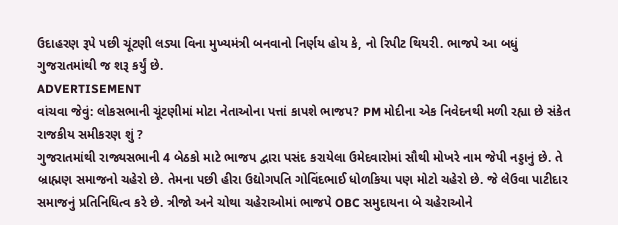ઉદાહરણ રૂપે પછી ચૂંટણી લડ્યા વિના મુખ્યમંત્રી બનવાનો નિર્ણય હોય કે, નો રિપીટ થિયરી. ભાજપે આ બધું ગુજરાતમાંથી જ શરૂ કર્યું છે.
ADVERTISEMENT
વાંચવા જેવું: લોકસભાની ચૂંટણીમાં મોટા નેતાઓના પત્તાં કાપશે ભાજપ? PM મોદીના એક નિવેદનથી મળી રહ્યા છે સંકેત
રાજકીય સમીકરણ શું ?
ગુજરાતમાંથી રાજ્યસભાની 4 બેઠકો માટે ભાજપ દ્વારા પસંદ કરાયેલા ઉમેદવારોમાં સૌથી મોખરે નામ જેપી નડ્ડાનું છે. તે બ્રાહ્મણ સમાજનો ચહેરો છે. તેમના પછી હીરા ઉદ્યોગપતિ ગોવિંદભાઈ ધોળકિયા પણ મોટો ચહેરો છે. જે લેઉવા પાટીદાર સમાજનું પ્રતિનિધિત્વ કરે છે. ત્રીજો અને ચોથા ચહેરાઓમાં ભાજપે OBC સમુદાયના બે ચહેરાઓને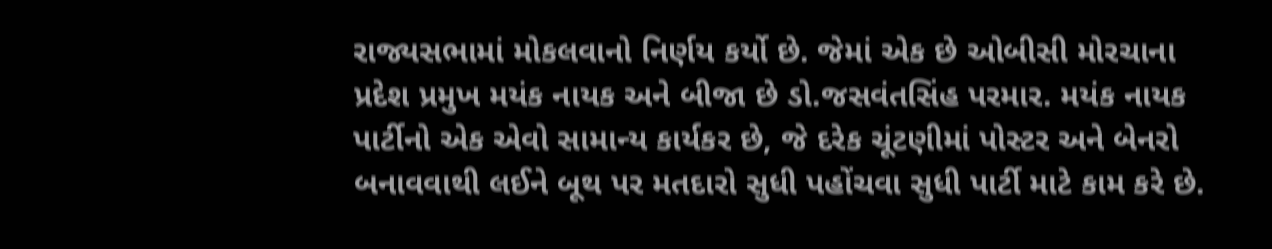રાજ્યસભામાં મોકલવાનો નિર્ણય કર્યો છે. જેમાં એક છે ઓબીસી મોરચાના પ્રદેશ પ્રમુખ મયંક નાયક અને બીજા છે ડો.જસવંતસિંહ પરમાર. મયંક નાયક પાર્ટીનો એક એવો સામાન્ય કાર્યકર છે, જે દરેક ચૂંટણીમાં પોસ્ટર અને બેનરો બનાવવાથી લઈને બૂથ પર મતદારો સુધી પહોંચવા સુધી પાર્ટી માટે કામ કરે છે.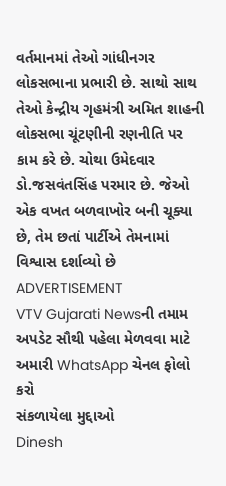વર્તમાનમાં તેઓ ગાંધીનગર લોકસભાના પ્રભારી છે. સાથો સાથ તેઓ કેન્દ્રીય ગૃહમંત્રી અમિત શાહની લોકસભા ચૂંટણીની રણનીતિ પર કામ કરે છે. ચોથા ઉમેદવાર ડો.જસવંતસિંહ પરમાર છે. જેઓ એક વખત બળવાખોર બની ચૂક્યા છે, તેમ છતાં પાર્ટીએ તેમનામાં વિશ્વાસ દર્શાવ્યો છે
ADVERTISEMENT
VTV Gujarati Newsની તમામ અપડેટ સૌથી પહેલા મેળવવા માટે અમારી WhatsApp ચેનલ ફોલો કરો
સંકળાયેલા મુદ્દાઓ
Dinesh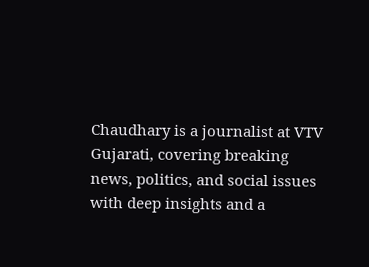Chaudhary is a journalist at VTV Gujarati, covering breaking news, politics, and social issues with deep insights and a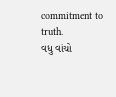commitment to truth.
વધુ વાંચો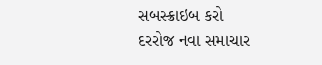સબસ્ક્રાઇબ કરો
દરરોજ નવા સમાચાર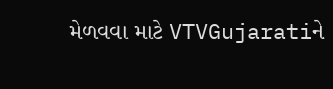મેળવવા માટે VTVGujaratiને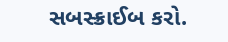સબસ્ક્રાઈબ કરો.